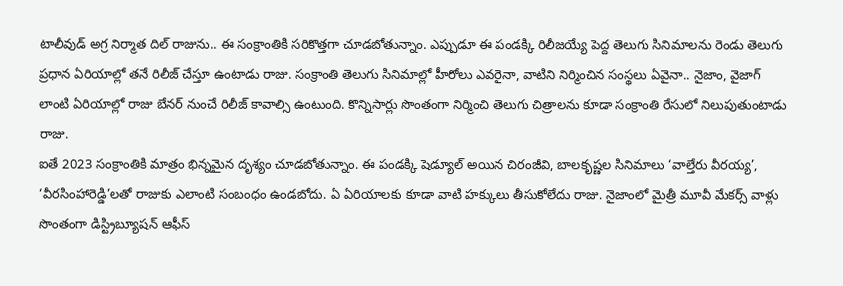టాలీవుడ్ అగ్ర నిర్మాత దిల్ రాజును.. ఈ సంక్రాంతికి సరికొత్తగా చూడబోతున్నాం. ఎప్పుడూ ఈ పండక్కి రిలీజయ్యే పెద్ద తెలుగు సినిమాలను రెండు తెలుగు ప్రధాన ఏరియాల్లో తనే రిలీజ్ చేస్తూ ఉంటాడు రాజు. సంక్రాంతి తెలుగు సినిమాల్లో హీరోలు ఎవరైనా, వాటిని నిర్మించిన సంస్థలు ఏవైనా.. నైజాం, వైజాగ్ లాంటి ఏరియాల్లో రాజు బేనర్ నుంచే రిలీజ్ కావాల్సి ఉంటుంది. కొన్నిసార్లు సొంతంగా నిర్మించి తెలుగు చిత్రాలను కూడా సంక్రాంతి రేసులో నిలుపుతుంటాడు రాజు.
ఐతే 2023 సంక్రాంతికి మాత్రం భిన్నమైన దృశ్యం చూడబోతున్నాం. ఈ పండక్కి షెడ్యూల్ అయిన చిరంజీవి, బాలకృష్ణల సినిమాలు ‘వాల్తేరు వీరయ్య’, ‘వీరసింహారెడ్డి’లతో రాజుకు ఎలాంటి సంబంధం ఉండబోదు. ఏ ఏరియాలకు కూడా వాటి హక్కులు తీసుకోలేదు రాజు. నైజాంలో మైత్రీ మూవీ మేకర్స్ వాళ్లు సొంతంగా డిస్ట్రిబ్యూషన్ ఆఫీస్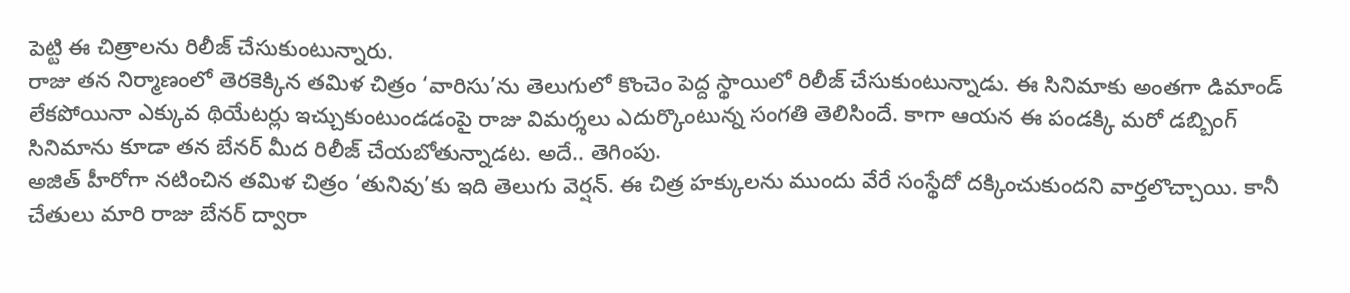పెట్టి ఈ చిత్రాలను రిలీజ్ చేసుకుంటున్నారు.
రాజు తన నిర్మాణంలో తెరకెక్కిన తమిళ చిత్రం ‘వారిసు’ను తెలుగులో కొంచెం పెద్ద స్థాయిలో రిలీజ్ చేసుకుంటున్నాడు. ఈ సినిమాకు అంతగా డిమాండ్ లేకపోయినా ఎక్కువ థియేటర్లు ఇచ్చుకుంటుండడంపై రాజు విమర్శలు ఎదుర్కొంటున్న సంగతి తెలిసిందే. కాగా ఆయన ఈ పండక్కి మరో డబ్బింగ్ సినిమాను కూడా తన బేనర్ మీద రిలీజ్ చేయబోతున్నాడట. అదే.. తెగింపు.
అజిత్ హీరోగా నటించిన తమిళ చిత్రం ‘తునివు’కు ఇది తెలుగు వెర్షన్. ఈ చిత్ర హక్కులను ముందు వేరే సంస్థేదో దక్కించుకుందని వార్తలొచ్చాయి. కానీ చేతులు మారి రాజు బేనర్ ద్వారా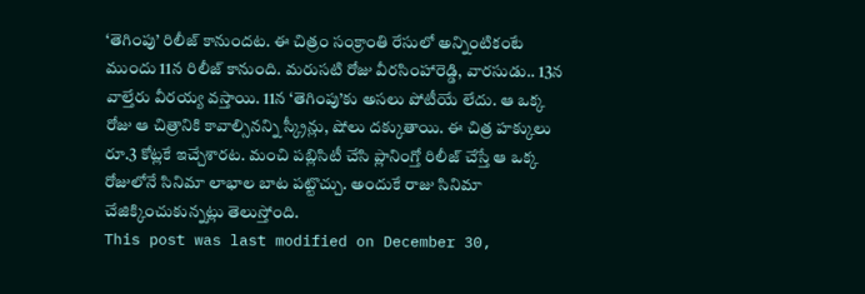‘తెగింపు’ రిలీజ్ కానుందట. ఈ చిత్రం సంక్రాంతి రేసులో అన్నింటికంటే ముందు 11న రిలీజ్ కానుంది. మరుసటి రోజు వీరసింహారెడ్డి, వారసుడు.. 13న వాల్తేరు వీరయ్య వస్తాయి. 11న ‘తెగింపు’కు అసలు పోటీయే లేదు. ఆ ఒక్క రోజు ఆ చిత్రానికి కావాల్సినన్ని స్క్రీన్లు, షోలు దక్కుతాయి. ఈ చిత్ర హక్కులు రూ.3 కోట్లకే ఇచ్చేశారట. మంచి పబ్లిసిటీ చేసి ప్లానింగ్తో రిలీజ్ చేస్తే ఆ ఒక్క రోజులోనే సినిమా లాభాల బాట పట్టొచ్చు. అందుకే రాజు సినిమా చేజిక్కించుకున్నట్లు తెలుస్తోంది.
This post was last modified on December 30,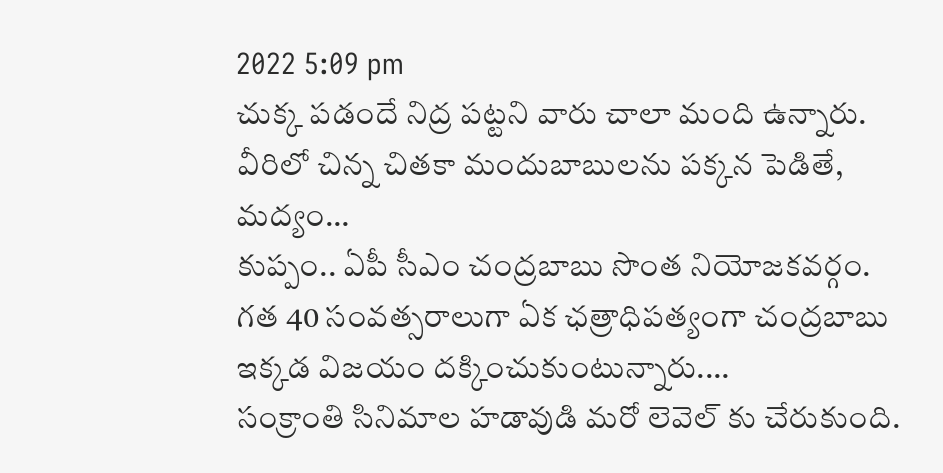2022 5:09 pm
చుక్క పడందే నిద్ర పట్టని వారు చాలా మంది ఉన్నారు. వీరిలో చిన్న చితకా మందుబాబులను పక్కన పెడితే, మద్యం…
కుప్పం.. ఏపీ సీఎం చంద్రబాబు సొంత నియోజకవర్గం. గత 40 సంవత్సరాలుగా ఏక ఛత్రాధిపత్యంగా చంద్రబాబు ఇక్కడ విజయం దక్కించుకుంటున్నారు.…
సంక్రాంతి సినిమాల హడావుడి మరో లెవెల్ కు చేరుకుంది.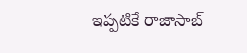ఇప్పటికే రాజాసాబ్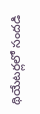థియేటర్లలో సందడి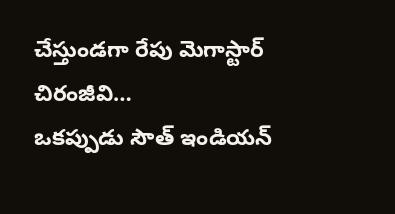చేస్తుండగా రేపు మెగాస్టార్ చిరంజీవి…
ఒకప్పుడు సౌత్ ఇండియన్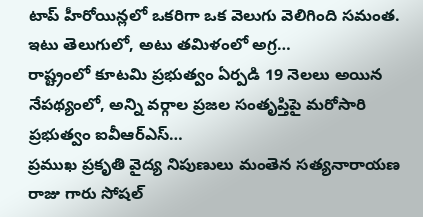టాప్ హీరోయిన్లలో ఒకరిగా ఒక వెలుగు వెలిగింది సమంత. ఇటు తెలుగులో, అటు తమిళంలో అగ్ర…
రాష్ట్రంలో కూటమి ప్రభుత్వం ఏర్పడి 19 నెలలు అయిన నేపథ్యంలో, అన్ని వర్గాల ప్రజల సంతృప్తిపై మరోసారి ప్రభుత్వం ఐవీఆర్ఎస్…
ప్రముఖ ప్రకృతి వైద్య నిపుణులు మంతెన సత్యనారాయణ రాజు గారు సోషల్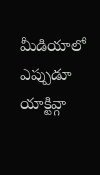మీడియాలో ఎప్పుడూ యాక్టివ్గా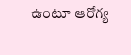ఉంటూ ఆరోగ్య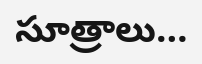సూత్రాలు…